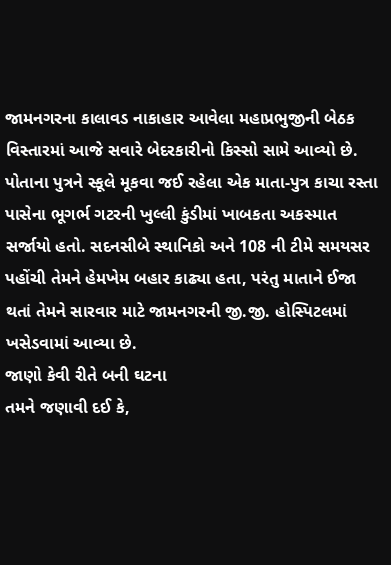જામનગરના કાલાવડ નાકાહાર આવેલા મહાપ્રભુજીની બેઠક વિસ્તારમાં આજે સવારે બેદરકારીનો કિસ્સો સામે આવ્યો છે. પોતાના પુત્રને સ્કૂલે મૂકવા જઈ રહેલા એક માતા-પુત્ર કાચા રસ્તા પાસેના ભૂગર્ભ ગટરની ખુલ્લી કુંડીમાં ખાબકતા અકસ્માત સર્જાયો હતો. સદનસીબે સ્થાનિકો અને 108 ની ટીમે સમયસર પહોંચી તેમને હેમખેમ બહાર કાઢ્યા હતા, પરંતુ માતાને ઈજા થતાં તેમને સારવાર માટે જામનગરની જી.જી. હોસ્પિટલમાં ખસેડવામાં આવ્યા છે.
જાણો કેવી રીતે બની ઘટના
તમને જણાવી દઈ કે,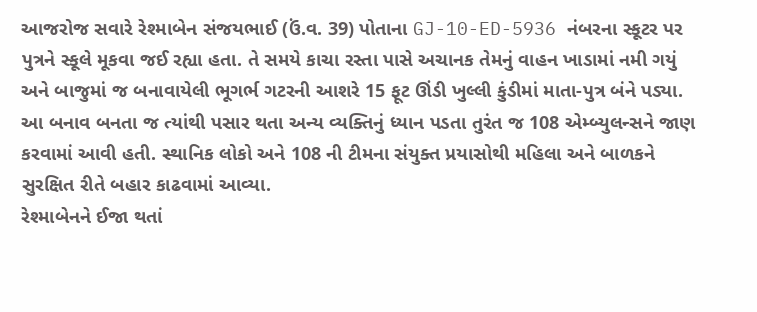આજરોજ સવારે રેશ્માબેન સંજયભાઈ (ઉં.વ. 39) પોતાના GJ-10-ED-5936 નંબરના સ્કૂટર પર પુત્રને સ્કૂલે મૂકવા જઈ રહ્યા હતા. તે સમયે કાચા રસ્તા પાસે અચાનક તેમનું વાહન ખાડામાં નમી ગયું અને બાજુમાં જ બનાવાયેલી ભૂગર્ભ ગટરની આશરે 15 ફૂટ ઊંડી ખુલ્લી કુંડીમાં માતા-પુત્ર બંને પડ્યા. આ બનાવ બનતા જ ત્યાંથી પસાર થતા અન્ય વ્યક્તિનું ધ્યાન પડતા તુરંત જ 108 એમ્બ્યુલન્સને જાણ કરવામાં આવી હતી. સ્થાનિક લોકો અને 108 ની ટીમના સંયુક્ત પ્રયાસોથી મહિલા અને બાળકને સુરક્ષિત રીતે બહાર કાઢવામાં આવ્યા.
રેશ્માબેનને ઈજા થતાં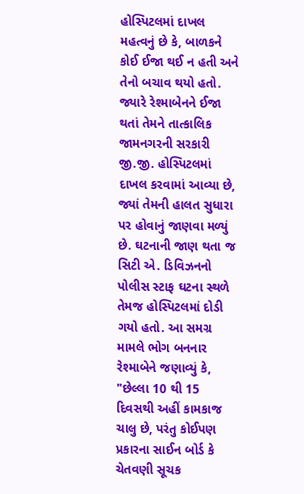હોસ્પિટલમાં દાખલ
મહત્વનું છે કે, બાળકને કોઈ ઈજા થઈ ન હતી અને તેનો બચાવ થયો હતો. જ્યારે રેશ્માબેનને ઈજા થતાં તેમને તાત્કાલિક જામનગરની સરકારી જી.જી. હોસ્પિટલમાં દાખલ કરવામાં આવ્યા છે, જ્યાં તેમની હાલત સુધારા પર હોવાનું જાણવા મળ્યું છે. ઘટનાની જાણ થતા જ સિટી એ. ડિવિઝનનો પોલીસ સ્ટાફ ઘટના સ્થળે તેમજ હોસ્પિટલમાં દોડી ગયો હતો. આ સમગ્ર મામલે ભોગ બનનાર રેશ્માબેને જણાવ્યું કે, "છેલ્લા 10 થી 15 દિવસથી અહીં કામકાજ ચાલુ છે, પરંતુ કોઈપણ પ્રકારના સાઈન બોર્ડ કે ચેતવણી સૂચક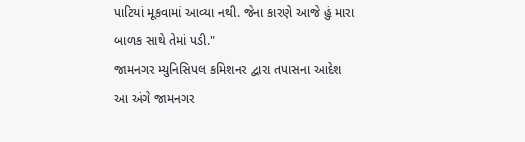પાટિયાં મૂકવામાં આવ્યા નથી. જેના કારણે આજે હું મારા બાળક સાથે તેમાં પડી."
જામનગર મ્યુનિસિપલ કમિશનર દ્વારા તપાસના આદેશ
આ અંગે જામનગર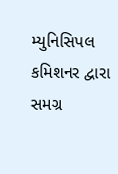મ્યુનિસિપલ કમિશનર દ્વારા સમગ્ર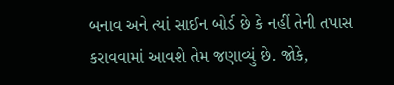બનાવ અને ત્યાં સાઈન બોર્ડ છે કે નહીં તેની તપાસ કરાવવામાં આવશે તેમ જણાવ્યું છે. જોકે,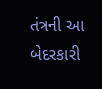તંત્રની આ બેદરકારી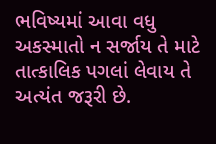ભવિષ્યમાં આવા વધુ અકસ્માતો ન સર્જાય તે માટે તાત્કાલિક પગલાં લેવાય તે અત્યંત જરૂરી છે.